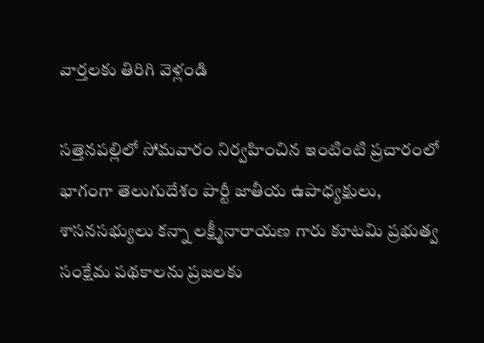వార్తలకు తిరిగి వెళ్లండి

సత్తెనపల్లిలో సోమవారం నిర్వహించిన ఇంటింటి ప్రచారంలో భాగంగా తెలుగుదేశం పార్టీ జాతీయ ఉపాధ్యక్షులు, శాసనసభ్యులు కన్నా లక్ష్మీనారాయణ గారు కూటమి ప్రభుత్వ సంక్షేమ పథకాలను ప్రజలకు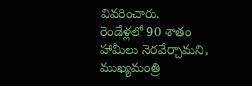వివరించారు.
రెండేళ్లలో 90 శాతం హామీలు నెరవేర్చామని, ముఖ్యమంత్రి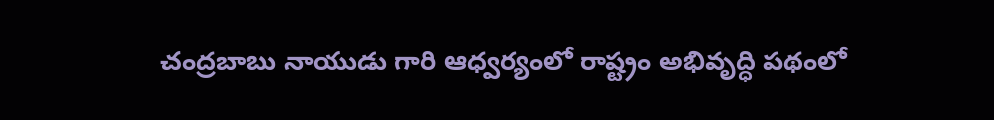చంద్రబాబు నాయుడు గారి ఆధ్వర్యంలో రాష్ట్రం అభివృద్ధి పథంలో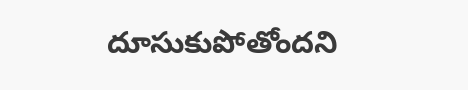దూసుకుపోతోందని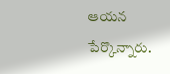ఆయన పేర్కొన్నారు.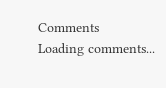Comments
Loading comments...